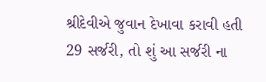શ્રીદેવીએ જુવાન દેખાવા કરાવી હતી 29 સર્જરી, તો શું આ સર્જરી ના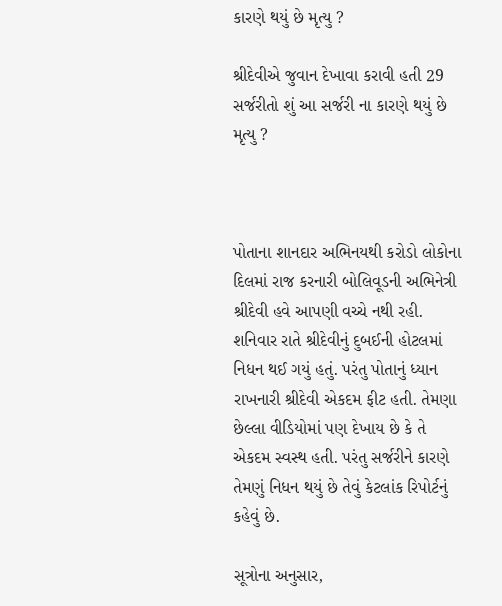કારણે થયું છે મૃત્યુ ?

શ્રીદેવીએ જુવાન દેખાવા કરાવી હતી 29 સર્જરીતો શું આ સર્જરી ના કારણે થયું છે મૃત્યુ ?



પોતાના શાનદાર અભિનયથી કરોડો લોકોના દિલમાં રાજ કરનારી બોલિવૂડની અભિનેત્રી શ્રીદેવી હવે આપણી વચ્ચે નથી રહી. શનિવાર રાતે શ્રીદેવીનું દુબઈની હોટલમાં નિધન થઈ ગયું હતું. પરંતુ પોતાનું ધ્યાન રાખનારી શ્રીદેવી એકદમ ફીટ હતી. તેમણા છેલ્લા વીડિયોમાં પણ દેખાય છે કે તે એકદમ સ્વસ્થ હતી. પરંતુ સર્જરીને કારણે તેમણું નિધન થયું છે તેવું કેટલાંક રિપોર્ટનું કહેવું છે.

સૂત્રોના અનુસાર,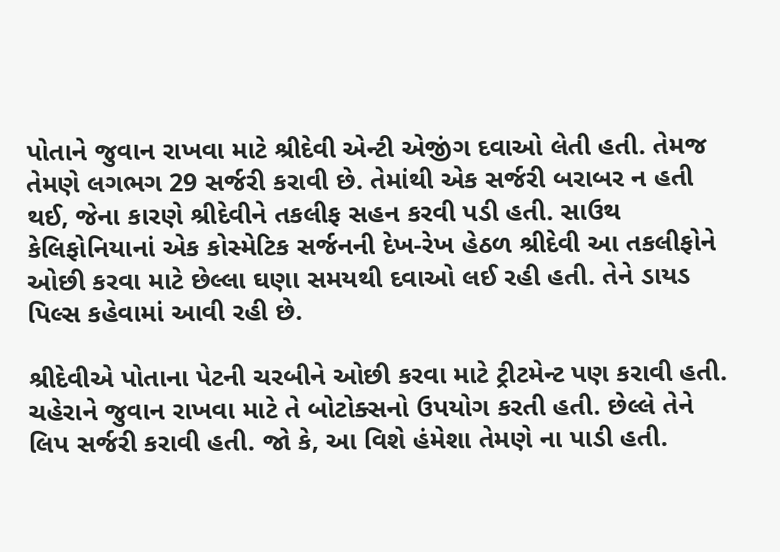પોતાને જુવાન રાખવા માટે શ્રીદેવી એન્ટી એજીંગ દવાઓ લેતી હતી. તેમજ તેમણે લગભગ 29 સર્જરી કરાવી છે. તેમાંથી એક સર્જરી બરાબર ન હતી થઈ, જેના કારણે શ્રીદેવીને તકલીફ સહન કરવી પડી હતી. સાઉથ કેલિફોનિયાનાં એક કોસ્મેટિક સર્જનની દેખ-રેખ હેઠળ શ્રીદેવી આ તકલીફોને ઓછી કરવા માટે છેલ્લા ઘણા સમયથી દવાઓ લઈ રહી હતી. તેને ડાયડ પિલ્સ કહેવામાં આવી રહી છે.

શ્રીદેવીએ પોતાના પેટની ચરબીને ઓછી કરવા માટે ટ્રીટમેન્ટ પણ કરાવી હતી. ચહેરાને જુવાન રાખવા માટે તે બોટોક્સનો ઉપયોગ કરતી હતી. છેલ્લે તેને લિપ સર્જરી કરાવી હતી. જો કે, આ વિશે હંમેશા તેમણે ના પાડી હતી.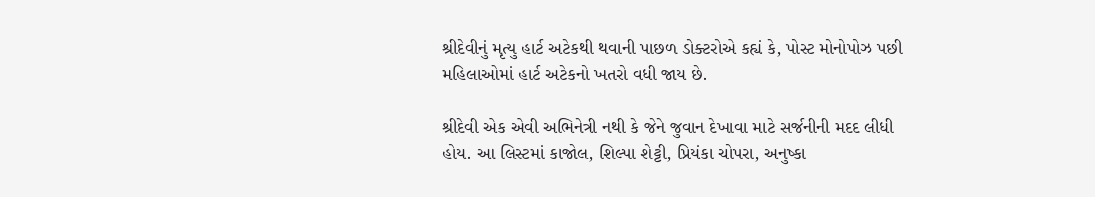શ્રીદેવીનું મૃત્યુ હાર્ટ અટેકથી થવાની પાછળ ડોક્ટરોએ કહ્યં કે, પોસ્ટ મોનોપોઝ પછી મહિલાઓમાં હાર્ટ અટેકનો ખતરો વધી જાય છે.

શ્રીદેવી એક એવી અભિનેત્રી નથી કે જેને જુવાન દેખાવા માટે સર્જનીની મદદ લીધી હોય. આ લિસ્ટમાં કાજોલ, શિલ્પા શેટ્ટી, પ્રિયંકા ચોપરા, અનુષ્કા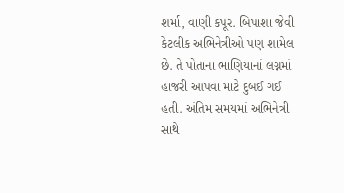શર્મા, વાણી કપૂર. બિપાશા જેવી કેટલીક અભિનેત્રીઓ પણ શામેલ છે. તે પોતાના ભાણિયાનાં લગ્નમાં હાજરી આપવા માટે દુબઈ ગઈ હતી. અંતિમ સમયમાં અભિનેત્રી સાથે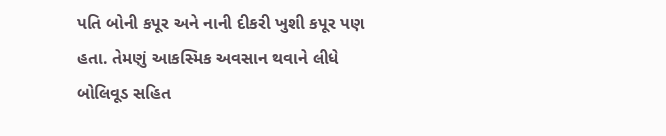પતિ બોની કપૂર અને નાની દીકરી ખુશી કપૂર પણ હતા. તેમણું આકસ્મિક અવસાન થવાને લીધે બોલિવૂડ સહિત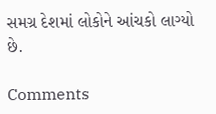સમગ્ર દેશમાં લોકોને આંચકો લાગ્યો છે.

Comments